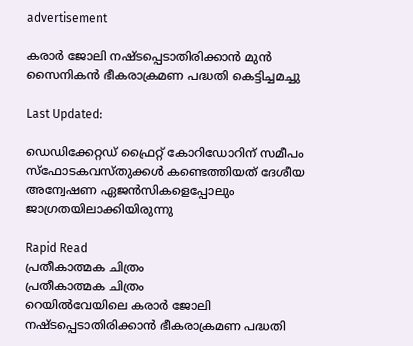advertisement

കരാർ ജോലി നഷ്ടപ്പെടാതിരിക്കാൻ മുൻ സൈനികൻ ഭീകരാക്രമണ പദ്ധതി കെട്ടിച്ചമച്ചു

Last Updated:

ഡെഡിക്കേറ്റഡ് ഫ്രൈറ്റ് കോറിഡോറിന് സമീപം സ്ഫോടകവസ്തുക്കൾ കണ്ടെത്തിയത് ദേശീയ അന്വേഷണ ഏജൻസികളെപ്പോലും ജാഗ്രതയിലാക്കിയിരുന്നു

Rapid Read
പ്രതീകാത്മക ചിത്രം
പ്രതീകാത്മക ചിത്രം
റെയിൽവേയിലെ കരാർ ജോലി നഷ്ടപ്പെടാതിരിക്കാൻ ഭീകരാക്രമണ പദ്ധതി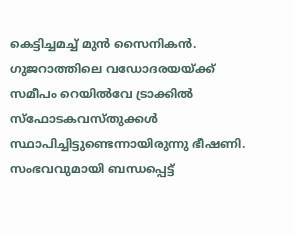കെട്ടിച്ചമച്ച് മുൻ സൈനികൻ. ഗുജറാത്തിലെ വഡോദരയയ്ക്ക് സമീപം റെയിൽവേ ട്രാക്കിൽ സ്ഫോടകവസ്തുക്കൾ സ്ഥാപിച്ചിട്ടുണ്ടെന്നായിരുന്നു ഭീഷണി. സംഭവവുമായി ബന്ധപ്പെട്ട്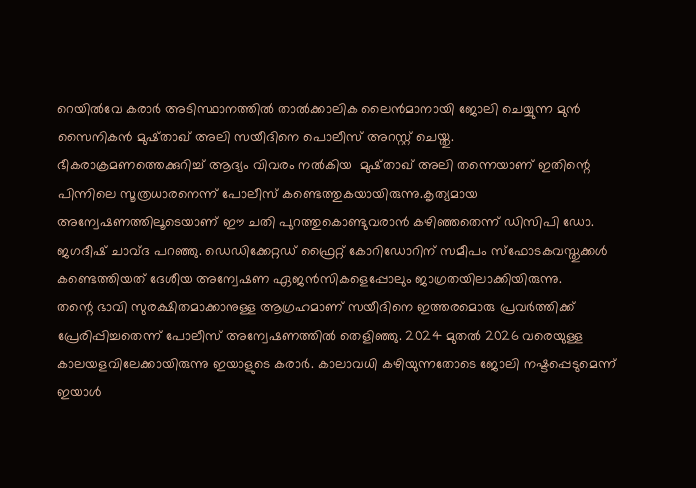റെയിൽവേ കരാർ അടിസ്ഥാനത്തിൽ താൽക്കാലിക ലൈൻമാനായി ജോലി ചെയ്യുന്ന മുൻ സൈനികൻ മുഷ്താഖ് അലി സയീദിനെ പൊലീസ് അറസ്റ്റ് ചെയ്തു.
ഭീകരാക്രമണത്തെക്കുറിച്ച് ആദ്യം വിവരം നൽകിയ  മുഷ്താഖ് അലി തന്നെയാണ് ഇതിന്റെ പിന്നിലെ സൂത്രധാരനെന്ന് പോലീസ് കണ്ടെത്തുകയായിരുന്നു.കൃത്യമായ അന്വേഷണത്തിലൂടെയാണ് ഈ ചതി പുറത്തുകൊണ്ടുവരാൻ കഴിഞ്ഞതെന്ന് ഡിസിപി ഡോ. ജഗദീഷ് ചാവ്ദ പറഞ്ഞു. ഡെഡിക്കേറ്റഡ് ഫ്രൈറ്റ് കോറിഡോറിന് സമീപം സ്ഫോടകവസ്തുക്കൾ കണ്ടെത്തിയത് ദേശീയ അന്വേഷണ ഏജൻസികളെപ്പോലും ജാഗ്രതയിലാക്കിയിരുന്നു.
തന്റെ ഭാവി സുരക്ഷിതമാക്കാനുള്ള ആഗ്രഹമാണ് സയീദിനെ ഇത്തരമൊരു പ്രവർത്തിക്ക് പ്രേരിപ്പിച്ചതെന്ന് പോലീസ് അന്വേഷണത്തിൽ തെളിഞ്ഞു. 2024 മുതൽ 2026 വരെയുള്ള കാലയളവിലേക്കായിരുന്നു ഇയാളുടെ കരാർ. കാലാവധി കഴിയുന്നതോടെ ജോലി നഷ്ടപ്പെടുമെന്ന് ഇയാൾ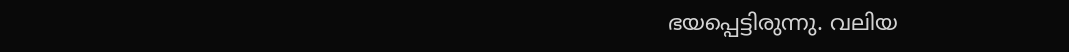ഭയപ്പെട്ടിരുന്നു. വലിയ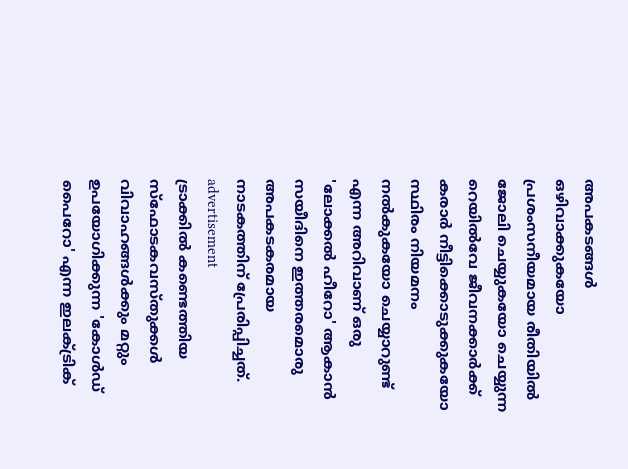അപകടങ്ങൾ ഒഴിവാക്കുകയോ പ്രശംസനീയമായ രീതിയിൽ ജോലി ചെയ്യുകയോ ചെയ്യുന്ന റെയിൽവേ ജീവനക്കാർക്ക് കരാർ നീട്ടിക്കൊടുക്കുകയോ സ്ഥിരം നിയമനം നൽകുകയോ ചെയ്യാറുണ്ട് എന്ന അറിവാണ് ഒരു 'ലോക്കൽ ഹീറോ' ആകാൻ സയീദിനെ ഇത്തരമൊരു അപകടകരമായ നാടകത്തിന് പ്രേരിപ്പിച്ചത്.
advertisement
ട്രാക്കിൽ കണ്ടെത്തിയ സ്ഫോടകവസ്തുക്കൾ വിവാഹങ്ങൾക്കും മറ്റും ഉപയോഗിക്കുന്ന 'കോൾഡ് പൈറോ' എന്ന ഇലക്ട്രിക്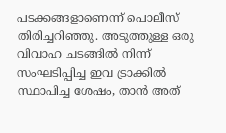പടക്കങ്ങളാണെന്ന് പൊലീസ് തിരിച്ചറിഞ്ഞു. അടുത്തുള്ള ഒരു വിവാഹ ചടങ്ങിൽ നിന്ന് സംഘടിപ്പിച്ച ഇവ ട്രാക്കിൽ സ്ഥാപിച്ച ശേഷം, താൻ അത്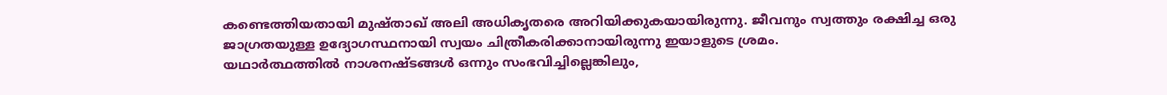കണ്ടെത്തിയതായി മുഷ്താഖ് അലി അധികൃതരെ അറിയിക്കുകയായിരുന്നു. ജീവനും സ്വത്തും രക്ഷിച്ച ഒരു ജാഗ്രതയുള്ള ഉദ്യോഗസ്ഥനായി സ്വയം ചിത്രീകരിക്കാനായിരുന്നു ഇയാളുടെ ശ്രമം.
യഥാർത്ഥത്തിൽ നാശനഷ്ടങ്ങൾ ഒന്നും സംഭവിച്ചില്ലെങ്കിലും,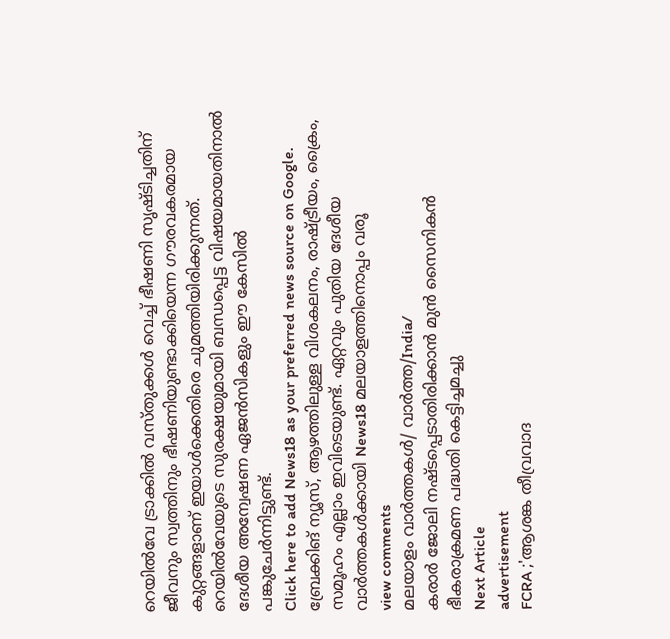റെയിൽവേ ട്രാക്കിൽ വസ്തുക്കൾ വെച്ച് ഭീഷണി സൃഷ്ടിച്ചതിന് ജീവനും സ്വത്തിനും ഭീഷണിയുണ്ടാക്കിയെന്ന ഗൗരവകരമായ കുറ്റങ്ങളാണ് ഇയാൾക്കെതിരെ ചുമത്തിയിരിക്കുന്നത്. റെയിൽവേയുടെ സുരക്ഷയുമായി ബന്ധപ്പെട്ട വിഷയമായതിനാൽ ദേശീയ അന്വേഷണ ഏജൻസികളും ഈ കേസിൽ പങ്കുചേർന്നിട്ടുണ്ട്.
Click here to add News18 as your preferred news source on Google.
ബ്രേക്കിങ് ന്യൂസ്, ആഴത്തിലുള്ള വിശകലനം, രാഷ്ട്രീയം, ക്രൈം, സമൂഹം എല്ലാം ഇവിടെയുണ്ട്. ഏറ്റവും പുതിയ ദേശീയ വാർത്തകൾക്കായി News18 മലയാളത്തിനൊപ്പം വരൂ
view comments
മലയാളം വാർത്തകൾ/ വാർത്ത/India/
കരാർ ജോലി നഷ്ടപ്പെടാതിരിക്കാൻ മുൻ സൈനികൻ ഭീകരാക്രമണ പദ്ധതി കെട്ടിച്ചമച്ചു
Next Article
advertisement
FCRA ;'ആശങ്ക തീവ്രവാദ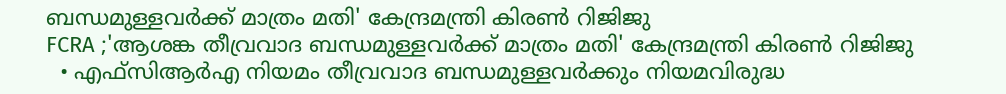ബന്ധമുള്ളവർക്ക് മാത്രം മതി' കേന്ദ്രമന്ത്രി കിരണ്‍ റിജിജു
FCRA ;'ആശങ്ക തീവ്രവാദ ബന്ധമുള്ളവർക്ക് മാത്രം മതി' കേന്ദ്രമന്ത്രി കിരണ്‍ റിജിജു
  • എഫ്‌സിആർഎ നിയമം തീവ്രവാദ ബന്ധമുള്ളവർക്കും നിയമവിരുദ്ധ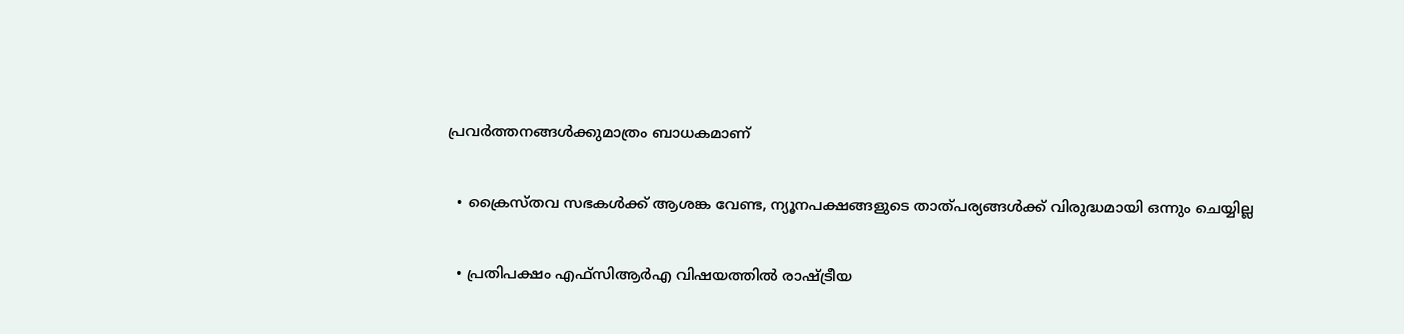പ്രവർത്തനങ്ങൾക്കുമാത്രം ബാധകമാണ്

  • ക്രൈസ്തവ സഭകൾക്ക് ആശങ്ക വേണ്ട, ന്യൂനപക്ഷങ്ങളുടെ താത്പര്യങ്ങൾക്ക് വിരുദ്ധമായി ഒന്നും ചെയ്യില്ല

  • പ്രതിപക്ഷം എഫ്‌സിആർഎ വിഷയത്തിൽ രാഷ്ട്രീയ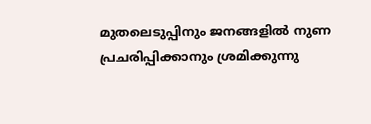മുതലെടുപ്പിനും ജനങ്ങളിൽ നുണ പ്രചരിപ്പിക്കാനും ശ്രമിക്കുന്നു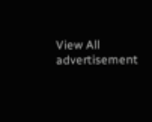View All
advertisement